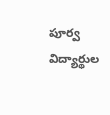పూర్వ విద్యార్థుల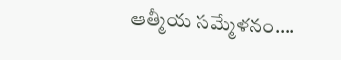ఆత్మీయ సమ్మేళనం….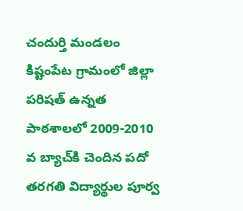చందుర్తి మండలం కిష్టంపేట గ్రామంలో జిల్లా పరిషత్‌ ఉన్నత పాఠశాలలో 2009-2010 వ బ్యాచ్‌కి చెందిన పదో తరగతి విద్యార్థుల పూర్వ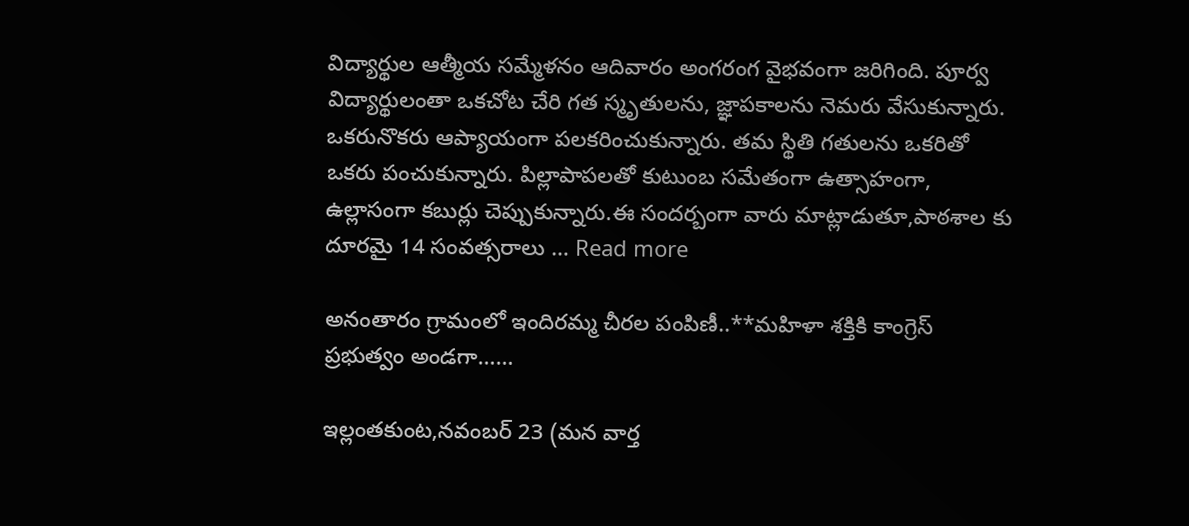విద్యార్థుల ఆత్మీయ సమ్మేళనం ఆదివారం అంగరంగ వైభవంగా జరిగింది. పూర్వ విద్యార్థులంతా ఒకచోట చేరి గత స్మృతులను, జ్ఞాపకాలను నెమరు వేసుకున్నారు. ఒకరునొకరు ఆప్యాయంగా పలకరించుకున్నారు. తమ స్థితి గతులను ఒకరితో ఒకరు పంచుకున్నారు. పిల్లాపాపలతో కుటుంబ సమేతంగా ఉత్సాహంగా, ఉల్లాసంగా కబుర్లు చెప్పుకున్నారు.ఈ సందర్బంగా వారు మాట్లాడుతూ,పాఠశాల కు దూరమై 14 సంవత్సరాలు … Read more

అనంతారం గ్రామంలో ఇందిరమ్మ చీరల పంపిణీ..**మహిళా శక్తికి కాంగ్రెస్ ప్రభుత్వం అండగా……

ఇల్లంతకుంట,నవంబర్ 23 (మన వార్త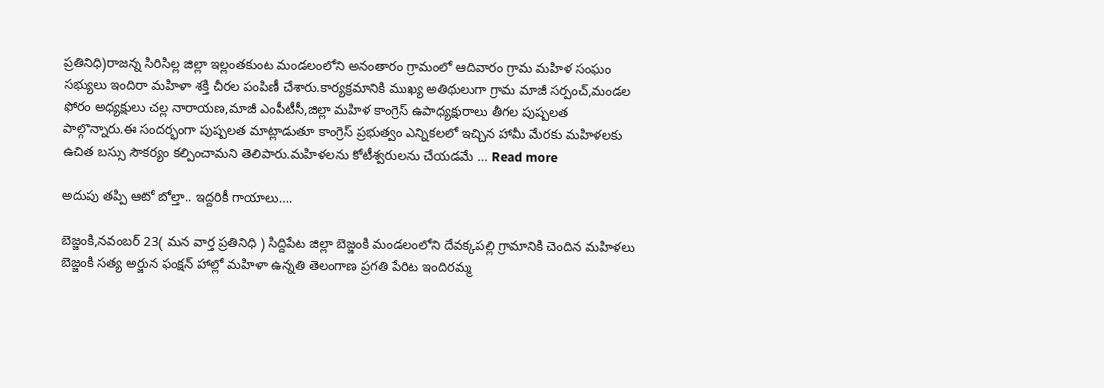ప్రతినిధి)రాజన్న సిరిసిల్ల జిల్లా ఇల్లంతకుంట మండలంలోని అనంతారం గ్రామంలో ఆదివారం గ్రామ మహిళ సంఘం సభ్యులు ఇందిరా మహిళా శక్తి చీరల పంపిణీ చేశారు.కార్యక్రమానికి ముఖ్య అతిథులుగా గ్రామ మాజీ సర్పంచ్,మండల ఫోరం అధ్యక్షులు చల్ల నారాయణ,మాజీ ఎంపీటీసీ,జిల్లా మహిళ కాంగ్రెస్ ఉపాధ్యక్షురాలు తీగల పుష్పలత పాల్గొన్నారు.ఈ సందర్భంగా పుష్పలత మాట్లాడుతూ కాంగ్రెస్ ప్రభుత్వం ఎన్నికలలో ఇచ్చిన హామీ మేరకు మహిళలకు ఉచిత బస్సు సౌకర్యం కల్పించామని తెలిపారు.మహిళలను కోటీశ్వరులను చేయడమే … Read more

అదుపు తప్పి ఆటో బోల్తా.. ఇద్దరికీ గాయాలు….

బెజ్జంకి,నవంబర్ 23( మన వార్త ప్రతినిధి ) సిద్దిపేట జిల్లా బెజ్జంకి మండలంలోని దేవక్కపల్లి గ్రామానికి చెందిన మహిళలు బెజ్జంకి సత్య అర్జున ఫంక్షన్ హాల్లో మహిళా ఉన్నతి తెలంగాణ ప్రగతి పేరిట ఇందిరమ్మ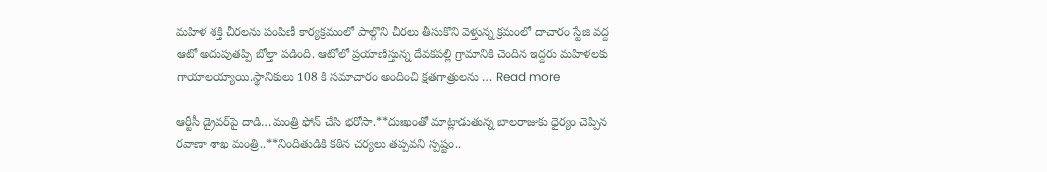మహిళ శక్తి చీరలను పంపిణీ కార్యక్రమంలో పాల్గొని చీరలు తీసుకొని వెళ్తున్న క్రమంలో దాచారం స్టేజి వద్ద ఆటో అదుపుతప్పి బోల్తా పడింది. ఆటోలో ప్రయాణిస్తున్న దేవకపల్లి గ్రామానికి చెందిన ఇద్దరు మహిళలకు గాయాలయ్యాయి.స్థానికులు 108 కి సమాచారం అందించి క్షతగాత్రులను … Read more

ఆర్టీసీ డ్రైవర్‌పై దాడి…మంత్రి ఫోన్ చేసి భరోసా.**దుఃఖంతో మాట్లాడుతున్న బాలరాజుకు ధైర్యం చెప్పిన రవాణా శాఖ మంత్రి..**నిందితుడికి కఠిన చర్యలు తప్పవని స్పష్టం..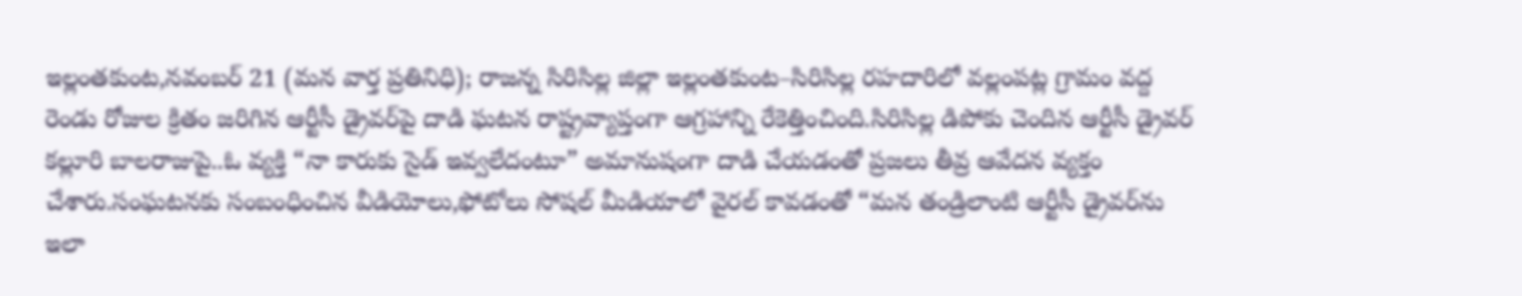ఇల్లంతకుంట,నవంబర్ 21 (మన వార్త ప్రతినిధి); రాజన్న సిరిసిల్ల జిల్లా ఇల్లంతకుంట–సిరిసిల్ల రహదారిలో వల్లంపట్ల గ్రామం వద్ద రెండు రోజుల క్రితం జరిగిన ఆర్టీసీ డ్రైవర్‌పై దాడి ఘటన రాష్ట్రవ్యాప్తంగా ఆగ్రహాన్ని రేకెత్తించింది.సిరిసిల్ల డిపోకు చెందిన ఆర్టీసీ డ్రైవర్ కల్లూరి బాలరాజుపై..ఓ వ్యక్తి “నా కారుకు సైడ్ ఇవ్వలేదంటూ” అమానుషంగా దాడి చేయడంతో ప్రజలు తీవ్ర ఆవేదన వ్యక్తం చేశారు.సంఘటనకు సంబంధించిన వీడియోలు,ఫోటోలు సోషల్ మీడియాలో వైరల్ కావడంతో “మన తండ్రిలాంటి ఆర్టీసీ డ్రైవర్‌ను ఇలా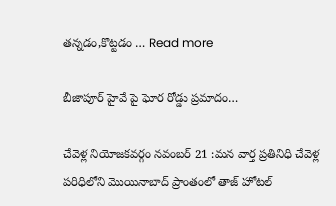తన్నడం,కొట్టడం … Read more

బీజాపూర్ హైవే పై ఘోర రోడ్డు ప్రమాదం…

చేవెళ్ల నియోజకవర్గం నవంబర్ 21 :మన వార్త ప్రతినిధి చేవెళ్ల పరిధిలోని మొయినాబాద్ ప్రాంతంలో తాజ్ హోటల్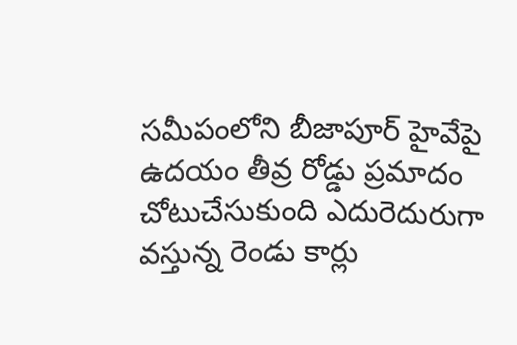సమీపంలోని బీజాపూర్ హైవేపై ఉదయం తీవ్ర రోడ్డు ప్రమాదం చోటుచేసుకుంది ఎదురెదురుగా వస్తున్న రెండు కార్లు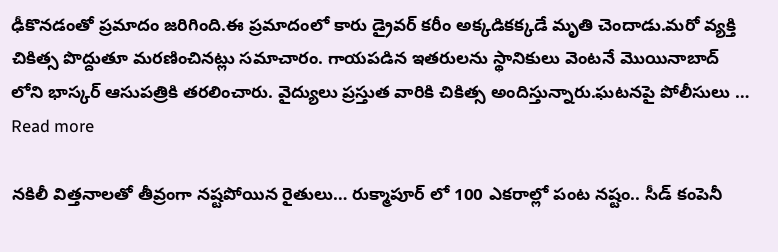ఢీకొనడంతో ప్రమాదం జరిగింది.ఈ ప్రమాదంలో కారు డ్రైవర్ కరీం అక్కడికక్కడే మృతి చెందాడు.మరో వ్యక్తి చికిత్స పొద్దుతూ మరణించినట్లు సమాచారం. గాయపడిన ఇతరులను స్థానికులు వెంటనే మొయినాబాద్ లోని భాస్కర్ ఆసుపత్రికి తరలించారు. వైద్యులు ప్రస్తుత వారికి చికిత్స అందిస్తున్నారు.ఘటనపై పోలీసులు … Read more

నకిలీ విత్తనాలతో తీవ్రంగా నష్టపోయిన రైతులు… రుక్మాపూర్ లో 100 ఎకరాల్లో పంట నష్టం.. సీడ్ కంపెనీ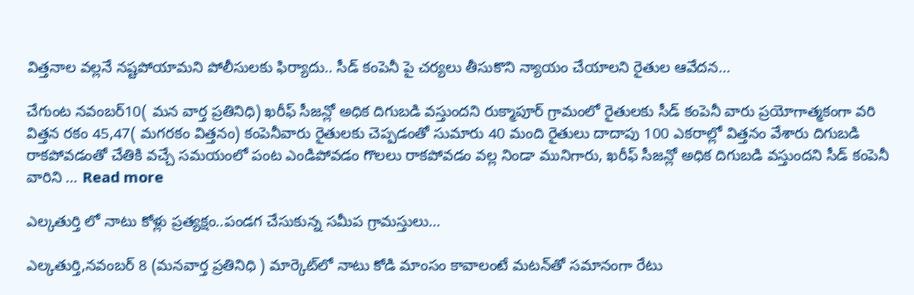విత్తనాల వల్లనే నష్టపోయామని పోలీసులకు ఫిర్యాదు.. సీడ్ కంపెనీ పై చర్యలు తీసుకొని న్యాయం చేయాలని రైతుల ఆవేదన…

చేగుంట నవంబర్10( మన వార్త ప్రతినిధి) ఖరీఫ్ సీజన్లో అధిక దిగుబడి వస్తుందని రుక్మాపూర్ గ్రామంలో రైతులకు సీడ్ కంపెనీ వారు ప్రయోగాత్మకంగా వరి విత్తన రకం 45,47( మగరకం విత్తనం) కంపెనీవారు రైతులకు చెప్పడంతో సుమారు 40 మంది రైతులు దాదాపు 100 ఎకరాల్లో విత్తనం వేశారు దిగుబడి రాకపోవడంతో చేతికి వచ్చే సమయంలో పంట ఎండిపోవడం గొలలు రాకపోవడం వల్ల నిండా మునిగారు, ఖరీఫ్ సీజన్లో అధిక దిగుబడి వస్తుందని సీడ్ కంపెనీ వారిని … Read more

ఎల్కతుర్తి లో నాటు కోళ్లు ప్రత్యక్షం..పండగ చేసుకున్న సమీప గ్రామస్తులు…

ఎల్కతుర్తి,నవంబర్ 8 (మనవార్త ప్రతినిధి ) మార్కెట్‌లో నాటు కోడి మాంసం కావాలంటే మటన్‌తో సమానంగా రేటు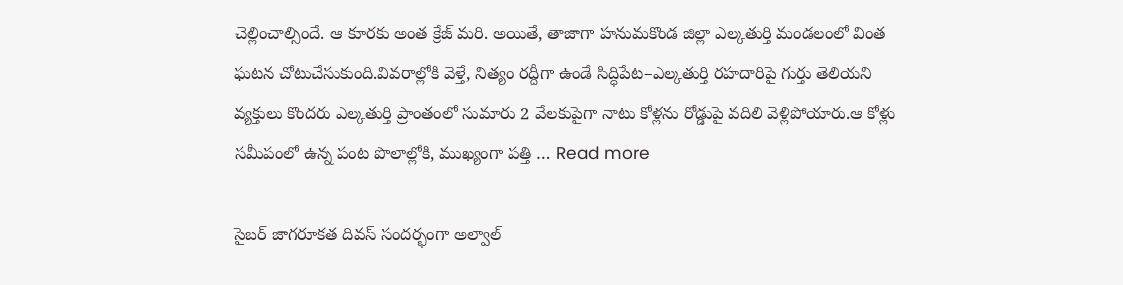చెల్లించాల్సిందే. ఆ కూరకు అంత క్రేజ్‌ మరి. అయితే, తాజాగా హనుమకొండ జిల్లా ఎల్కతుర్తి మండలంలో వింత ఘటన చోటుచేసుకుంది.వివరాల్లోకి వెళ్తే, నిత్యం రద్దీగా ఉండే సిద్ధిపేట–ఎల్కతుర్తి రహదారిపై గుర్తు తెలియని వ్యక్తులు కొందరు ఎల్కతుర్తి ప్రాంతంలో సుమారు 2 వేలకుపైగా నాటు కోళ్లను రోడ్డుపై వదిలి వెళ్లిపోయారు.ఆ కోళ్లు సమీపంలో ఉన్న పంట పొలాల్లోకి, ముఖ్యంగా పత్తి … Read more

సైబర్ జాగరూకత దివస్ సందర్భంగా అల్వాల్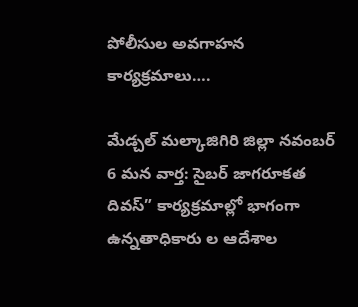పోలీసుల అవగాహన కార్యక్రమాలు….

మేడ్చల్ మల్కాజిగిరి జిల్లా నవంబర్ 6 మన వార్త: సైబర్ జాగరూకత దివస్” కార్యక్రమాల్లో భాగంగా ఉన్నతాధికారు ల ఆదేశాల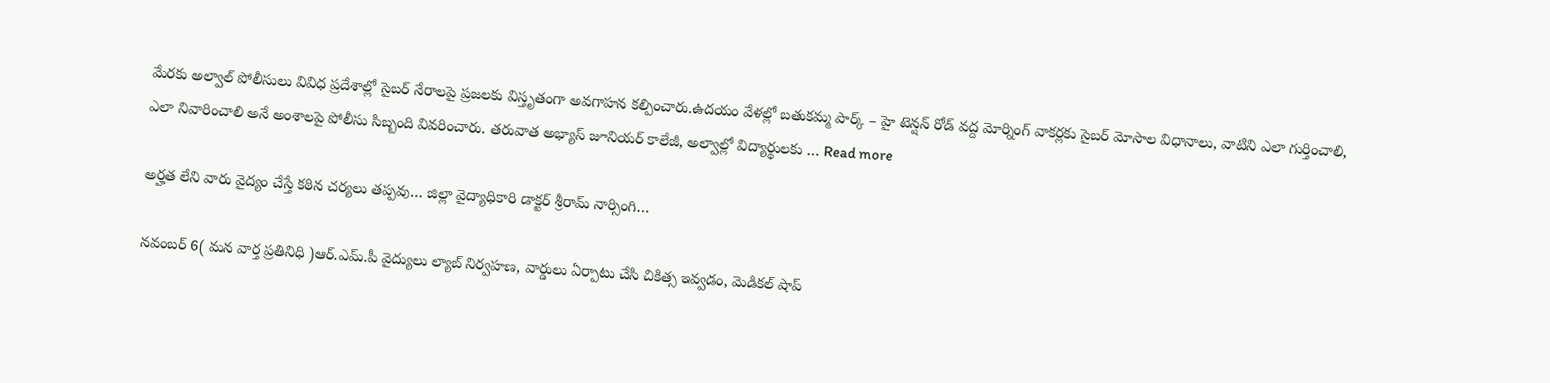మేరకు అల్వాల్ పోలీసులు వివిధ ప్రదేశాల్లో సైబర్ నేరాలపై ప్రజలకు విస్తృతంగా అవగాహన కల్పించారు.ఉదయం వేళల్లో బతుకమ్మ పార్క్ – హై టెన్షన్ రోడ్ వద్ద మోర్నింగ్ వాకర్లకు సైబర్ మోసాల విధానాలు, వాటిని ఎలా గుర్తించాలి, ఎలా నివారించాలి అనే అంశాలపై పోలీసు సిబ్బంది వివరించారు. తరువాత అభ్యాస్ జూనియర్ కాలేజీ, అల్వాల్లో విద్యార్థులకు … Read more

అర్హత లేని వారు వైద్యం చేస్తే కఠిన చర్యలు తప్పవు… జిల్లా వైద్యాధికారి డాక్టర్ శ్రీరామ్ నార్సింగి…

నవంబర్ 6( మన వార్త ప్రతినిధి )ఆర్.ఎమ్.పీ వైద్యులు ల్యాబ్ నిర్వహణ, వార్డులు ఏర్పాటు చేసి చికిత్స ఇవ్వడం, మెడికల్ షాప్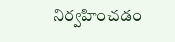నిర్వహించడం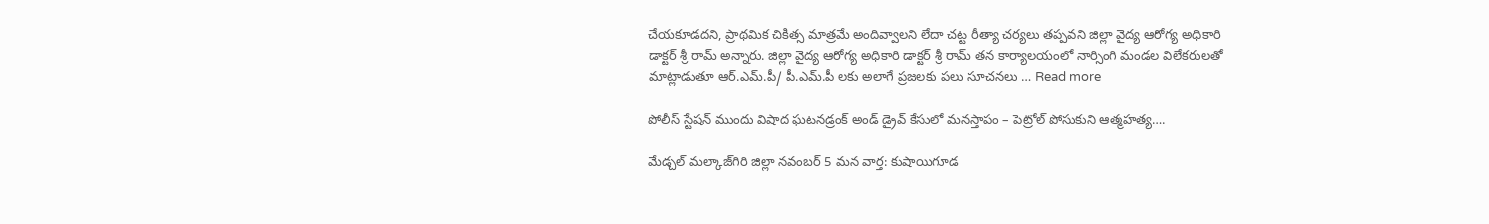చేయకూడదని, ప్రాథమిక చికిత్స మాత్రమే అందివ్వాలని లేదా చట్ట రీత్యా చర్యలు తప్పవని జిల్లా వైద్య ఆరోగ్య అధికారి డాక్టర్ శ్రీ రామ్ అన్నారు. జిల్లా వైద్య ఆరోగ్య అధికారి డాక్టర్ శ్రీ రామ్ తన కార్యాలయంలో నార్సింగి మండల విలేకరులతో మాట్లాడుతూ ఆర్.ఎమ్.పీ/ పీ.ఎమ్.పీ లకు అలాగే ప్రజలకు పలు సూచనలు … Read more

పోలీస్ స్టేషన్ ముందు విషాద ఘటనడ్రంక్ అండ్ డ్రైవ్ కేసులో మనస్తాపం – పెట్రోల్ పోసుకుని ఆత్మహత్య….

మేడ్చల్ మల్కాజ్‌గిరి జిల్లా నవంబర్ 5 మన వార్త: కుషాయిగూడ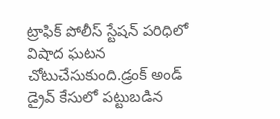ట్రాఫిక్ పోలీస్ స్టేషన్ పరిధిలో విషాద ఘటన చోటుచేసుకుంది.డ్రంక్ అండ్ డ్రైవ్ కేసులో పట్టుబడిన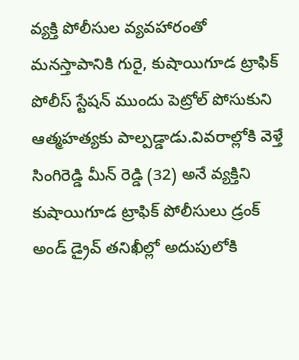వ్యక్తి పోలీసుల వ్యవహారంతో మనస్తాపానికి గురై, కుషాయిగూడ ట్రాఫిక్ పోలీస్ స్టేషన్ ముందు పెట్రోల్ పోసుకుని ఆత్మహత్యకు పాల్పడ్డాడు.వివరాల్లోకి వెళ్తే సింగిరెడ్డి మీన్ రెడ్డి (32) అనే వ్యక్తిని కుషాయిగూడ ట్రాఫిక్ పోలీసులు డ్రంక్ అండ్ డ్రైవ్ తనిఖీల్లో అదుపులోకి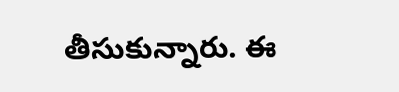తీసుకున్నారు. ఈ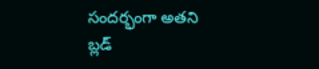సందర్భంగా అతని బ్లడ్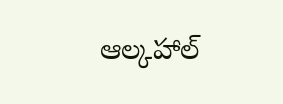ఆల్కహాల్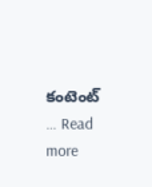కంటెంట్ … Read more